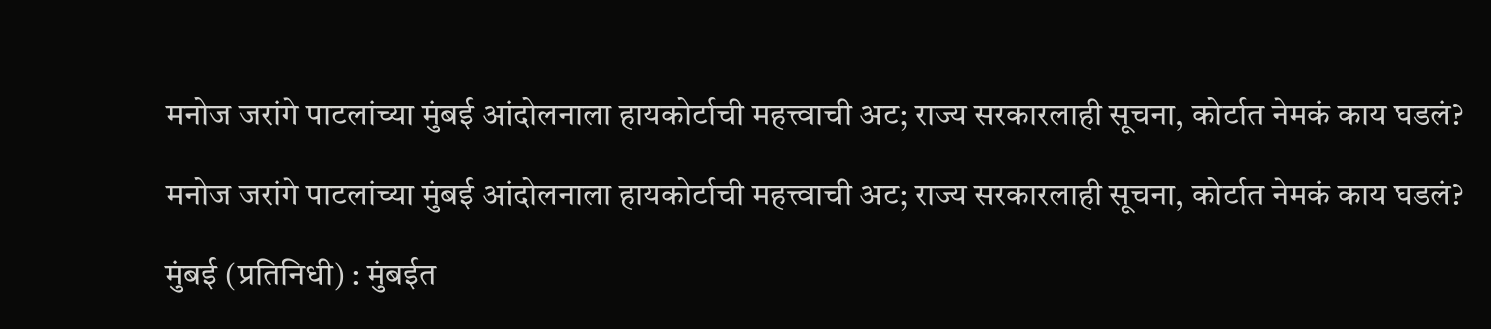मनोज जरांगे पाटलांच्या मुंबई आंदोलनाला हायकोर्टाची महत्त्वाची अट; राज्य सरकारलाही सूचना, कोर्टात नेमकं काय घडलं?

मनोज जरांगे पाटलांच्या मुंबई आंदोलनाला हायकोर्टाची महत्त्वाची अट; राज्य सरकारलाही सूचना, कोर्टात नेमकं काय घडलं?

मुंबई (प्रतिनिधी) : मुंबईत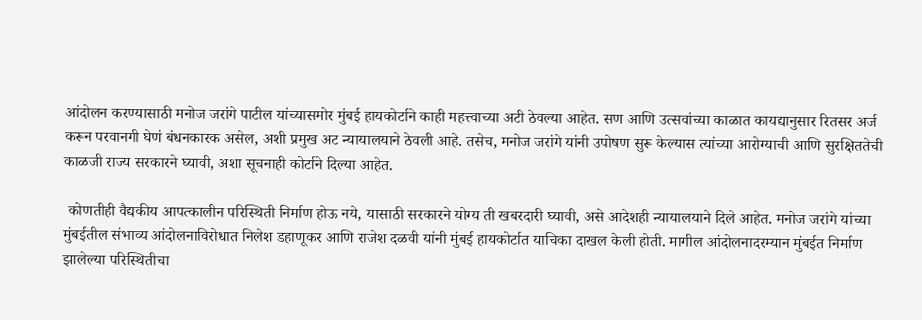आंदोलन करण्यासाठी मनोज जरांगे पाटील यांच्यासमोर मुंबई हायकोर्टाने काही महत्त्वाच्या अटी ठेवल्या आहेत. सण आणि उत्सवांच्या काळात कायद्यानुसार रितसर अर्ज करून परवानगी घेणं बंधनकारक असेल, अशी प्रमुख अट न्यायालयाने ठेवली आहे. तसेच, मनोज जरांगे यांनी उपोषण सुरू केल्यास त्यांच्या आरोग्याची आणि सुरक्षिततेची काळजी राज्य सरकारने घ्यावी, अशा सूचनाही कोर्टाने दिल्या आहेत.

 कोणतीही वैद्यकीय आपत्कालीन परिस्थिती निर्माण होऊ नये, यासाठी सरकारने योग्य ती खबरदारी घ्यावी, असे आदेशही न्यायालयाने दिले आहेत. मनोज जरांगे यांच्या मुंबईतील संभाव्य आंदोलनाविरोधात निलेश डहाणूकर आणि राजेश दळवी यांनी मुंबई हायकोर्टात याचिका दाखल केली होती. मागील आंदोलनादरम्यान मुंबईत निर्माण झालेल्या परिस्थितीचा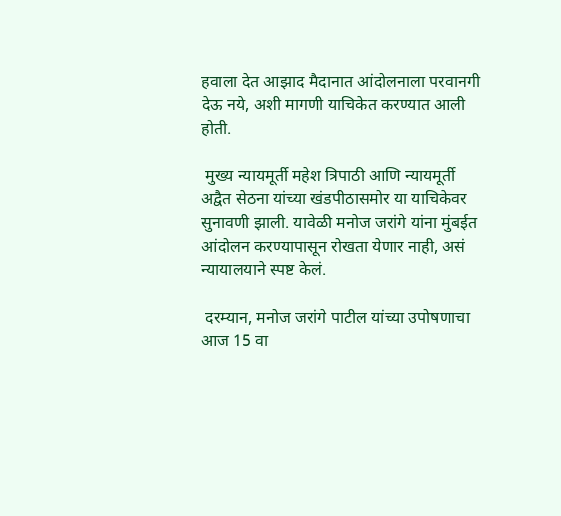हवाला देत आझाद मैदानात आंदोलनाला परवानगी देऊ नये, अशी मागणी याचिकेत करण्यात आली होती.

 मुख्य न्यायमूर्ती महेश त्रिपाठी आणि न्यायमूर्ती अद्वैत सेठना यांच्या खंडपीठासमोर या याचिकेवर सुनावणी झाली. यावेळी मनोज जरांगे यांना मुंबईत आंदोलन करण्यापासून रोखता येणार नाही, असं न्यायालयाने स्पष्ट केलं.

 दरम्यान, मनोज जरांगे पाटील यांच्या उपोषणाचा आज 15 वा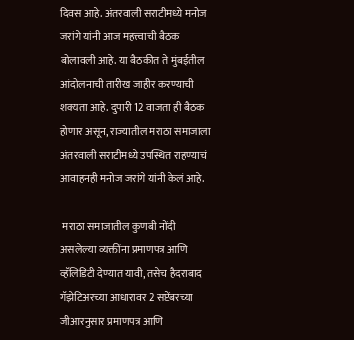दिवस आहे. अंतरवाली सराटीमध्ये मनोज जरांगे यांनी आज महत्त्वाची बैठक बोलावली आहे. या बैठकीत ते मुंबईतील आंदोलनाची तारीख जाहीर करण्याची शक्यता आहे. दुपारी 12 वाजता ही बैठक होणार असून, राज्यातील मराठा समाजाला अंतरवाली सराटीमध्ये उपस्थित राहण्याचं आवाहनही मनोज जरांगे यांनी केलं आहे.

 मराठा समाजातील कुणबी नोंदी असलेल्या व्यक्तींना प्रमाणपत्र आणि व्हॅलिडिटी देण्यात यावी, तसेच हैदराबाद गॅझेटिअरच्या आधारावर 2 सप्टेंबरच्या जीआरनुसार प्रमाणपत्र आणि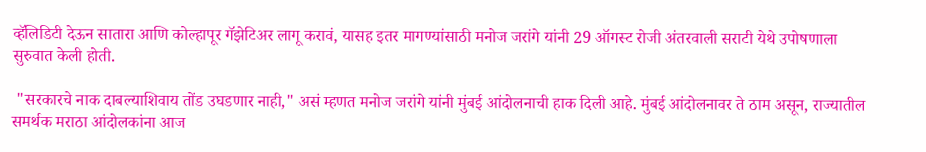व्हॅलिडिटी देऊन सातारा आणि कोल्हापूर गॅझेटिअर लागू करावं, यासह इतर मागण्यांसाठी मनोज जरांगे यांनी 29 ऑगस्ट रोजी अंतरवाली सराटी येथे उपोषणाला सुरुवात केली होती.

 "सरकारचे नाक दाबल्याशिवाय तोंड उघडणार नाही," असं म्हणत मनोज जरांगे यांनी मुंबई आंदोलनाची हाक दिली आहे. मुंबई आंदोलनावर ते ठाम असून, राज्यातील समर्थक मराठा आंदोलकांना आज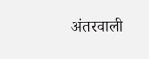अंतरवाली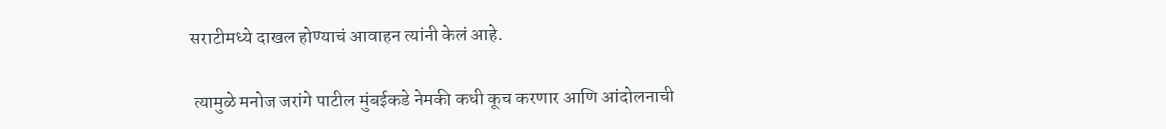सराटीमध्ये दाखल होण्याचं आवाहन त्यांनी केलं आहे.

 त्यामुळे मनोज जरांगे पाटील मुंबईकडे नेमकी कधी कूच करणार आणि आंदोलनाची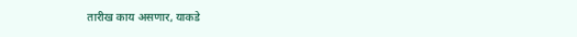तारीख काय असणार, याकडे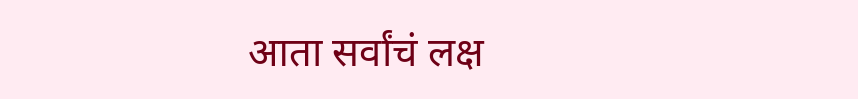आता सर्वांचं लक्ष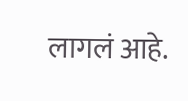लागलं आहे.